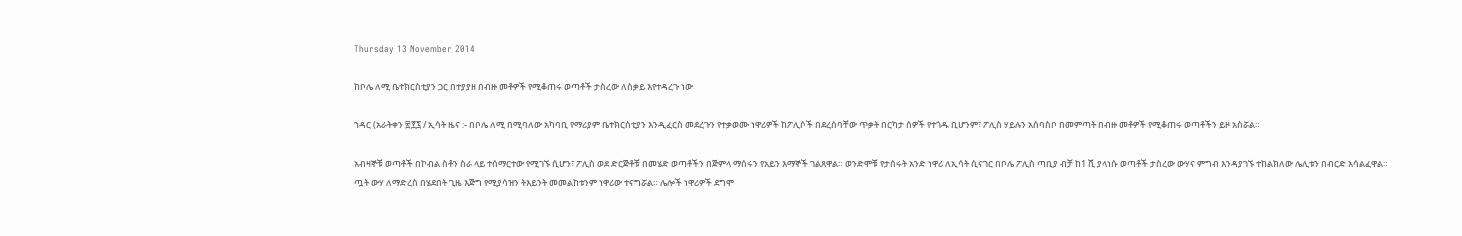Thursday 13 November 2014

ከቦሌ ለሚ ቤተክርስቲያን ጋር በተያያዘ በብዙ መቶዎች የሚቆጠሩ ወጣቶች ታስረው ለስቃይ እየተዳረጉ ነው

ኀዳር (አራትቀን ፳፻፯ / ኢሳት ዜና :- በቦሌ ለሚ በሚባለው አካባቢ የማሪያም ቤተክርስቲያን እንዲፈርስ መደረጉን የተቃወሙ ነዋሪዎች ከፖሊሶች በደረሰባቸው ጥቃት በርካታ ሰዎች የተጎዱ ቢሆንም፣ ፖሊስ ሃይሉን አሰባስቦ በመምጣት በብዙ መቶዎች የሚቆጠሩ ወጣቶችን ይዞ አስሯል።

አብዛኞቹ ወጣቶች በኮብል ስቶን ስራ ላይ ተሰማርተው የሚገኙ ሲሆን፣ ፖሊስ ወደ ድርጅቶቹ በመሄድ ወጣቶችን በጅምላ ማሰሩን የአይን እማኞች ገልጸዋል። ወንድሞቹ የታሰሩት አንድ ነዋሪ ለኢሳት ሲናገር በቦሌ ፖሊስ ጣቢያ ብቻ ከ1 ሺ ያላነሱ ወጣቶች ታስረው ውሃና ምግብ እንዳያገኙ ተከልክለው ሌሊቱን በብርድ አሳልፈዋል።
ጧት ውሃ ለማድረስ በሄደበት ጊዜ እጅግ የሚያሳዝን ትእይንት መመልከቱንም ነዋሪው ተናግሯል። ሌሎች ነዋሪዎች ደግሞ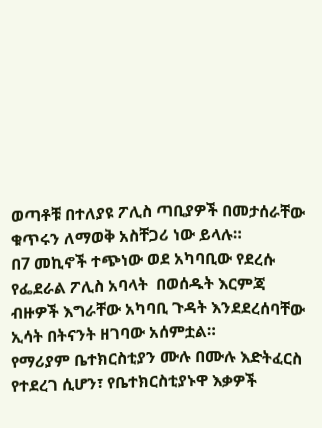ወጣቶቹ በተለያዩ ፖሊስ ጣቢያዎች በመታሰራቸው ቁጥሩን ለማወቅ አስቸጋሪ ነው ይላሉ።
በ7 መኪኖች ተጭነው ወደ አካባቢው የደረሱ የፌደራል ፖሊስ አባላት  በወሰዱት እርምጃ ብዙዎች እግራቸው አካባቢ ጉዳት እንደደረሰባቸው ኢሳት በትናንት ዘገባው አሰምቷል።
የማሪያም ቤተክርስቲያን ሙሉ በሙሉ እድትፈርስ የተደረገ ሲሆን፣ የቤተክርስቲያኑዋ እቃዎች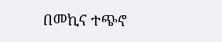በመኪና ተጭኖ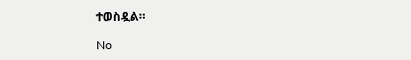ተወስዷል።

No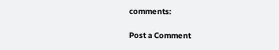comments:

Post a Comment